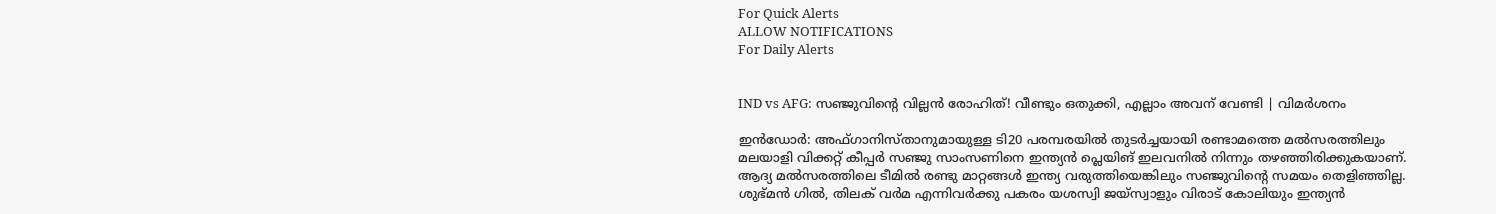For Quick Alerts
ALLOW NOTIFICATIONS
For Daily Alerts


IND vs AFG: സഞ്ജുവിന്‍റെ വില്ലന്‍ രോഹിത്! വീണ്ടും ഒതുക്കി, എല്ലാം അവന് വേണ്ടി | വിമര്‍ശനം

ഇന്‍ഡോര്‍: അഫ്ഗാനിസ്താനുമായുള്ള ടി20 പരമ്പരയില്‍ തുടര്‍ച്ചയായി രണ്ടാമത്തെ മല്‍സരത്തിലും മലയാളി വിക്കറ്റ് കീപ്പര്‍ സഞ്ജു സാംസണിനെ ഇന്ത്യന്‍ പ്ലെയിങ് ഇലവനില്‍ നിന്നും തഴഞ്ഞിരിക്കുകയാണ്. ആദ്യ മല്‍സരത്തിലെ ടീമില്‍ രണ്ടു മാറ്റങ്ങള്‍ ഇന്ത്യ വരുത്തിയെങ്കിലും സഞ്ജുവിന്റെ സമയം തെളിഞ്ഞില്ല. ശുഭ്മന്‍ ഗില്‍, തിലക് വര്‍മ എന്നിവര്‍ക്കു പകരം യശസ്വി ജയ്‌സ്വാളും വിരാട് കോലിയും ഇന്ത്യന്‍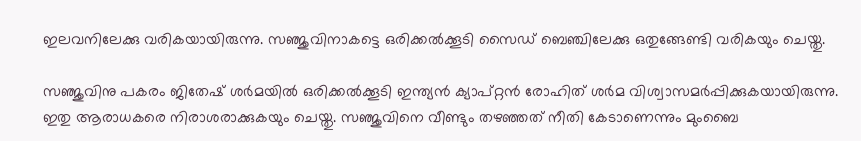ഇലവനിലേക്കു വരികയായിരുന്നു. സഞ്ജുവിനാകട്ടെ ഒരിക്കല്‍ക്കൂടി സൈഡ് ബെഞ്ചിലേക്കു ഒതുങ്ങേണ്ടി വരികയും ചെയ്തു.

സഞ്ജുവിനു പകരം ജിതേഷ് ശര്‍മയില്‍ ഒരിക്കല്‍ക്കൂടി ഇന്ത്യന്‍ ക്യാപ്റ്റന്‍ രോഹിത് ശര്‍മ വിശ്വാസമര്‍പ്പിക്കുകയായിരുന്നു. ഇതു ആരാധകരെ നിരാശരാക്കുകയും ചെയ്തു. സഞ്ജുവിനെ വീണ്ടും തഴഞ്ഞത് നീതി കേടാണെന്നും മുംബൈ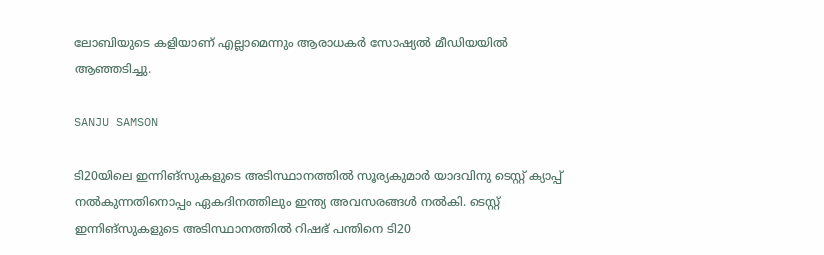ലോബിയുടെ കളിയാണ് എല്ലാമെന്നും ആരാധകര്‍ സോഷ്യല്‍ മീഡിയയില്‍ ആഞ്ഞടിച്ചു.

SANJU SAMSON

ടി20യിലെ ഇന്നിങ്‌സുകളുടെ അടിസ്ഥാനത്തില്‍ സൂര്യകുമാര്‍ യാദവിനു ടെസ്റ്റ് ക്യാപ്പ് നല്‍കുന്നതിനൊപ്പം ഏകദിനത്തിലും ഇന്ത്യ അവസരങ്ങള്‍ നല്‍കി. ടെസ്റ്റ് ഇന്നിങ്‌സുകളുടെ അടിസ്ഥാനത്തില്‍ റിഷഭ് പന്തിനെ ടി20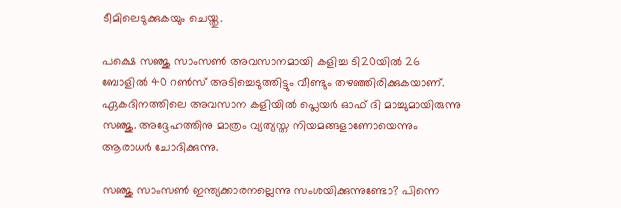ടീമിലെടുക്കുകയും ചെയ്തു.

പക്ഷെ സഞ്ജു സാംസണ്‍ അവസാനമായി കളിച്ച ടി20യില്‍ 26 ബോളില്‍ 40 റണ്‍സ് അടിച്ചെടുത്തിട്ടും വീണ്ടും തഴഞ്ഞിരിക്കുകയാണ്. ഏകദിനത്തിലെ അവസാന കളിയില്‍ പ്ലെയര്‍ ഓഫ് ദി മാച്ചുമായിരുന്നു സഞ്ജു. അദ്ദേഹത്തിനു മാത്രം വ്യത്യസ്ത നിയമങ്ങളാണോയെന്നും ആരാധര്‍ ചോദിക്കുന്നു.

സഞ്ജു സാംസണ്‍ ഇന്ത്യക്കാരനല്ലെന്നു സംശയിക്കുന്നുണ്ടോ? പിന്നെ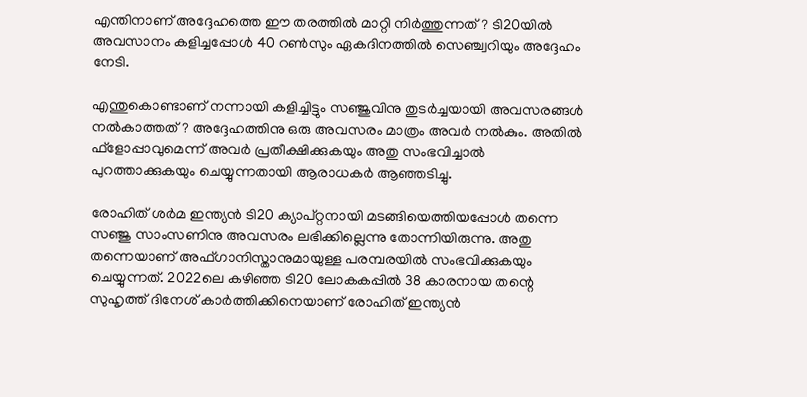എന്തിനാണ് അദ്ദേഹത്തെ ഈ തരത്തില്‍ മാറ്റി നിര്‍ത്തുന്നത്? ടി20യില്‍ അവസാനം കളിച്ചപ്പോള്‍ 40 റണ്‍സും ഏകദിനത്തില്‍ സെഞ്ച്വറിയും അദ്ദേഹം നേടി.

എന്തുകൊണ്ടാണ് നന്നായി കളിച്ചിട്ടും സഞ്ജുവിനു തുടര്‍ച്ചയായി അവസരങ്ങള്‍ നല്‍കാത്തത്? അദ്ദേഹത്തിനു ഒരു അവസരം മാത്രം അവര്‍ നല്‍കും. അതില്‍ ഫ്‌ളോപ്പാവുമെന്ന് അവര്‍ പ്രതീക്ഷിക്കുകയും അതു സംഭവിച്ചാല്‍ പുറത്താക്കുകയും ചെയ്യുന്നതായി ആരാധകര്‍ ആഞ്ഞടിച്ചു.

രോഹിത് ശര്‍മ ഇന്ത്യന്‍ ടി20 ക്യാപ്റ്റനായി മടങ്ങിയെത്തിയപ്പോള്‍ തന്നെ സഞ്ജു സാംസണിനു അവസരം ലഭിക്കില്ലെന്നു തോന്നിയിരുന്നു. അതു തന്നെയാണ് അഫ്ഗാനിസ്താനുമായുള്ള പരമ്പരയില്‍ സംഭവിക്കുകയും ചെയ്യുന്നത്. 2022ലെ കഴിഞ്ഞ ടി20 ലോകകപ്പില്‍ 38 കാരനായ തന്റെ സുഹൃത്ത് ദിനേശ് കാര്‍ത്തിക്കിനെയാണ് രോഹിത് ഇന്ത്യന്‍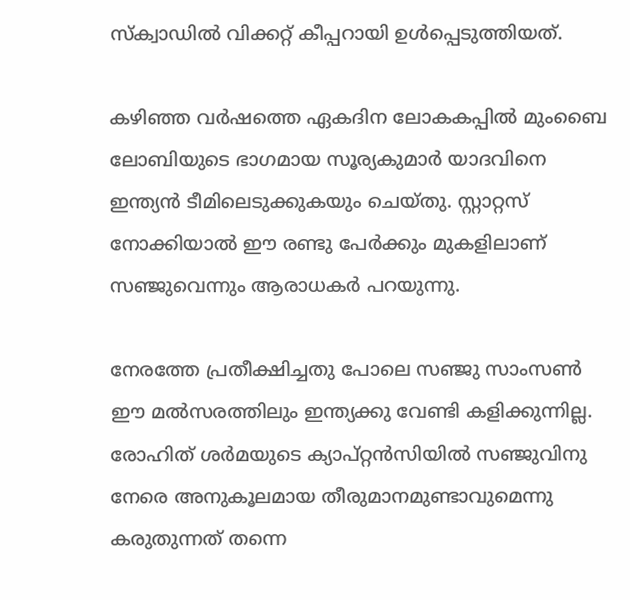സ്‌ക്വാഡില്‍ വിക്കറ്റ് കീപ്പറായി ഉള്‍പ്പെടുത്തിയത്.

കഴിഞ്ഞ വര്‍ഷത്തെ ഏകദിന ലോകകപ്പില്‍ മുംബൈ ലോബിയുടെ ഭാഗമായ സൂര്യകുമാര്‍ യാദവിനെ ഇന്ത്യന്‍ ടീമിലെടുക്കുകയും ചെയ്തു. സ്റ്റാറ്റസ് നോക്കിയാല്‍ ഈ രണ്ടു പേര്‍ക്കും മുകളിലാണ് സഞ്ജുവെന്നും ആരാധകര്‍ പറയുന്നു.

നേരത്തേ പ്രതീക്ഷിച്ചതു പോലെ സഞ്ജു സാംസണ്‍ ഈ മല്‍സരത്തിലും ഇന്ത്യക്കു വേണ്ടി കളിക്കുന്നില്ല. രോഹിത് ശര്‍മയുടെ ക്യാപ്റ്റന്‍സിയില്‍ സഞ്ജുവിനു നേരെ അനുകൂലമായ തീരുമാനമുണ്ടാവുമെന്നു കരുതുന്നത് തന്നെ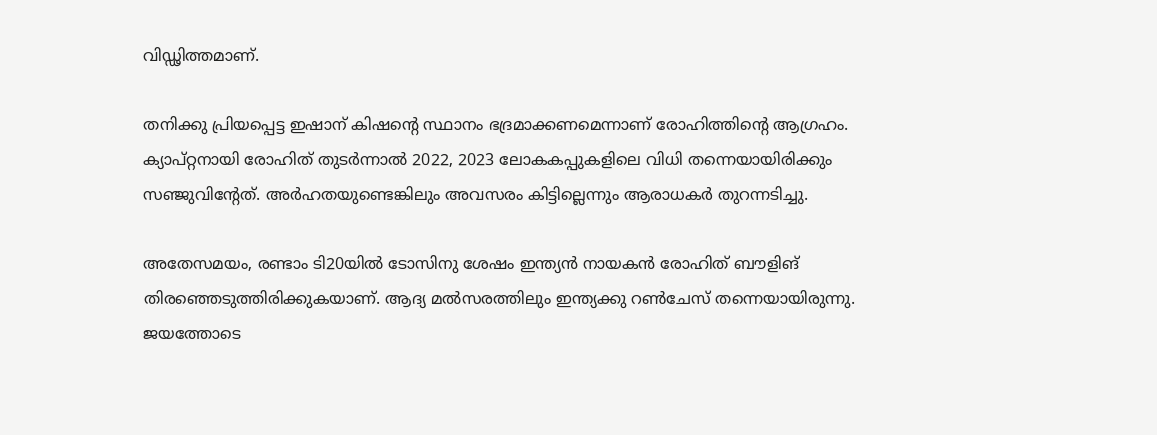വിഡ്ഢിത്തമാണ്.

തനിക്കു പ്രിയപ്പെട്ട ഇഷാന് കിഷന്റെ സ്ഥാനം ഭദ്രമാക്കണമെന്നാണ് രോഹിത്തിന്റെ ആഗ്രഹം. ക്യാപ്റ്റനായി രോഹിത് തുടര്‍ന്നാല്‍ 2022, 2023 ലോകകപ്പുകളിലെ വിധി തന്നെയായിരിക്കും സഞ്ജുവിന്റേത്. അര്‍ഹതയുണ്ടെങ്കിലും അവസരം കിട്ടില്ലെന്നും ആരാധകര്‍ തുറന്നടിച്ചു.

അതേസമയം, രണ്ടാം ടി20യില്‍ ടോസിനു ശേഷം ഇന്ത്യന്‍ നായകന്‍ രോഹിത് ബൗളിങ് തിരഞ്ഞെടുത്തിരിക്കുകയാണ്. ആദ്യ മല്‍സരത്തിലും ഇന്ത്യക്കു റണ്‍ചേസ് തന്നെയായിരുന്നു. ജയത്തോടെ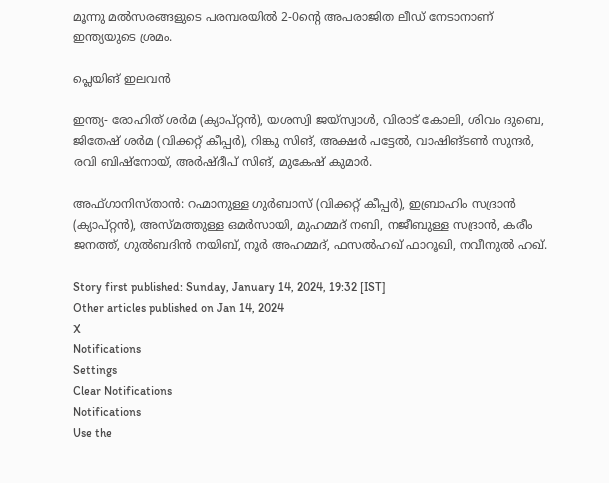മൂന്നു മല്‍സരങ്ങളുടെ പരമ്പരയില്‍ 2-0ന്റെ അപരാജിത ലീഡ് നേടാനാണ് ഇന്ത്യയുടെ ശ്രമം.

പ്ലെയിങ് ഇലവന്‍

ഇന്ത്യ- രോഹിത് ശര്‍മ (ക്യാപ്റ്റന്‍), യശസ്വി ജയ്സ്വാള്‍, വിരാട് കോലി, ശിവം ദുബെ, ജിതേഷ് ശര്‍മ (വിക്കറ്റ് കീപ്പര്‍), റിങ്കു സിങ്, അക്ഷര്‍ പട്ടേല്‍, വാഷിങ്ടണ്‍ സുന്ദര്‍, രവി ബിഷ്നോയ്, അര്‍ഷ്ദീപ് സിങ്, മുകേഷ് കുമാര്‍.

അഫ്ഗാനിസ്താന്‍: റഹ്മാനുള്ള ഗുര്‍ബാസ് (വിക്കറ്റ് കീപ്പര്‍), ഇബ്രാഹിം സദ്രാന്‍ (ക്യാപ്റ്റന്‍), അസ്മത്തുള്ള ഒമര്‍സായി, മുഹമ്മദ് നബി, നജീബുള്ള സദ്രാന്‍, കരീം ജനത്ത്, ഗുല്‍ബദിന്‍ നയിബ്, നൂര്‍ അഹമ്മദ്, ഫസല്‍ഹഖ് ഫാറൂഖി, നവീനുല്‍ ഹഖ്.

Story first published: Sunday, January 14, 2024, 19:32 [IST]
Other articles published on Jan 14, 2024
X
Notifications
Settings
Clear Notifications
Notifications
Use the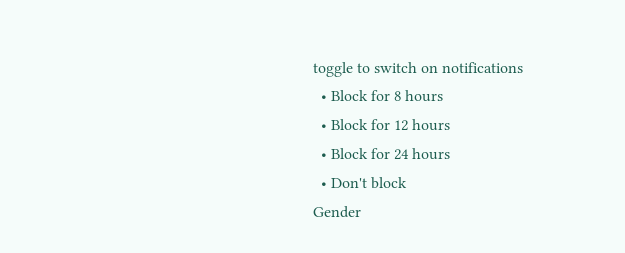toggle to switch on notifications
  • Block for 8 hours
  • Block for 12 hours
  • Block for 24 hours
  • Don't block
Gender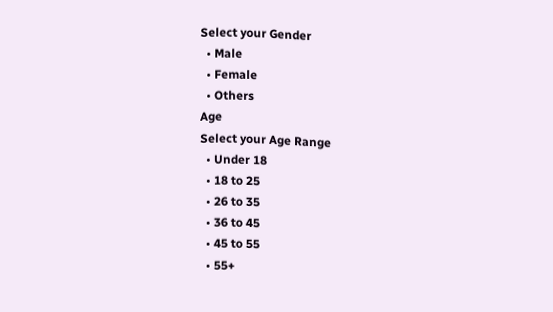Select your Gender
  • Male
  • Female
  • Others
Age
Select your Age Range
  • Under 18
  • 18 to 25
  • 26 to 35
  • 36 to 45
  • 45 to 55
  • 55+